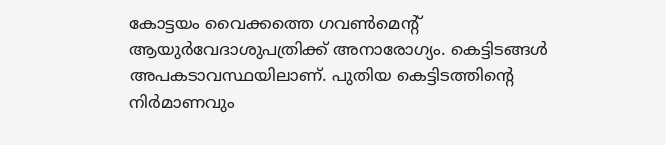കോട്ടയം വൈക്കത്തെ ഗവൺമെന്‍റ് ആയുർവേദാശുപത്രിക്ക് അനാരോഗ്യം. കെട്ടിടങ്ങൾ അപകടാവസ്ഥയിലാണ്. പുതിയ കെട്ടിടത്തിന്‍റെ നിർമാണവും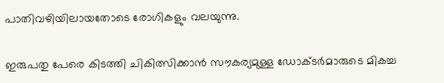പാതിവഴിയിലായതോടെ രോഗികളും വലയുന്നു.

ഇരുപതു പേരെ കിടത്തി ചികിത്സിക്കാൻ സൗകര്യമുള്ള ഡോക്ടർമാരുടെ മികച്ച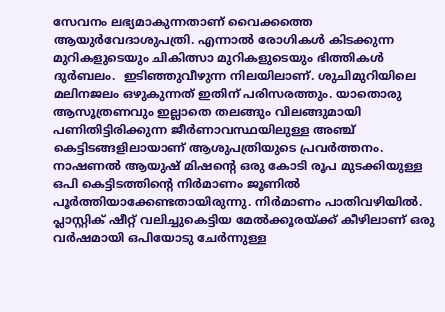സേവനം ലഭ്യമാകുന്നതാണ് വൈക്കത്തെ ആയുർവേദാശുപത്രി. എന്നാൽ രോഗികൾ കിടക്കുന്ന മുറികളുടെയും ചികിത്സാ മുറികളുടെയും ഭിത്തികൾ ദുർബലം.  ഇടിഞ്ഞുവീഴുന്ന നിലയിലാണ്. ശുചിമുറിയിലെ മലിനജലം ഒഴുകുന്നത് ഇതിന് പരിസരത്തും. യാതൊരു ആസൂത്രണവും ഇല്ലാതെ തലങ്ങും വിലങ്ങുമായി പണിതിട്ടിരിക്കുന്ന ജീർണാവസ്ഥയിലുള്ള അഞ്ച് കെട്ടിടങ്ങളിലായാണ് ആശുപത്രിയുടെ പ്രവർത്തനം. നാഷണൽ ആയുഷ് മിഷന്‍റെ ഒരു കോടി രൂപ മുടക്കിയുള്ള ഒപി കെട്ടിടത്തിന്‍റെ നിർമാണം ജൂണിൽ പൂർത്തിയാക്കേണ്ടതായിരുന്നു. നിർമാണം പാതിവഴിയിൽ.  പ്ലാസ്റ്റിക് ഷീറ്റ് വലിച്ചുകെട്ടിയ മേൽക്കൂരയ്ക്ക് കീഴിലാണ് ഒരു വർഷമായി ഒപിയോടു ചേർന്നുള്ള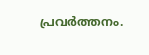പ്രവർത്തനം.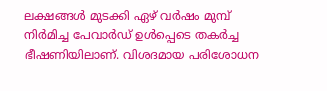ലക്ഷങ്ങൾ മുടക്കി ഏഴ് വർഷം മുമ്പ് നിർമിച്ച പേവാർഡ് ഉൾപ്പെടെ തകർച്ച ഭീഷണിയിലാണ്. വിശദമായ പരിശോധന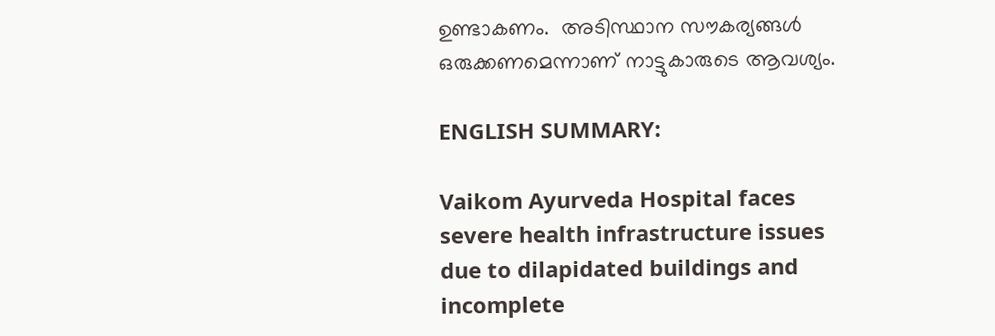ഉണ്ടാകണം.  അടിസ്ഥാന സൗകര്യങ്ങൾ  ഒരുക്കണമെന്നാണ് നാട്ടുകാരുടെ ആവശ്യം.

ENGLISH SUMMARY:

Vaikom Ayurveda Hospital faces severe health infrastructure issues due to dilapidated buildings and incomplete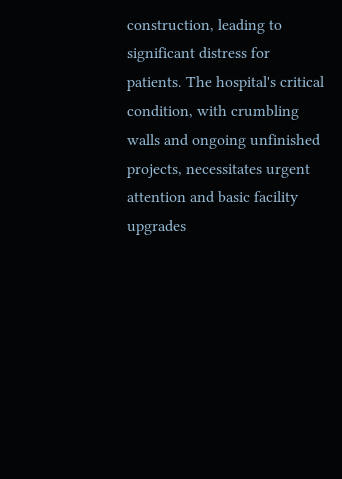construction, leading to significant distress for patients. The hospital's critical condition, with crumbling walls and ongoing unfinished projects, necessitates urgent attention and basic facility upgrades